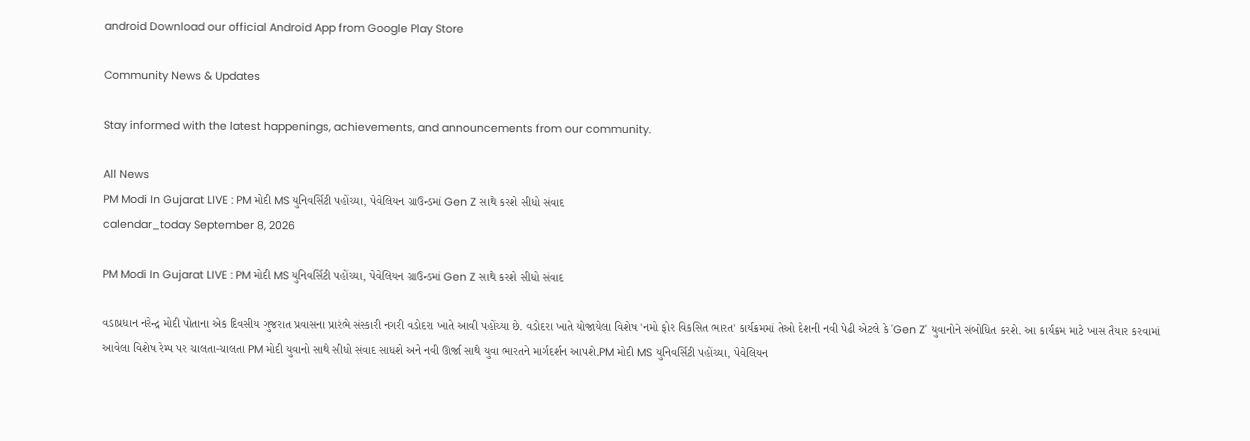android Download our official Android App from Google Play Store

Community News & Updates

Stay informed with the latest happenings, achievements, and announcements from our community.

All News
PM Modi In Gujarat LIVE : PM મોદી MS યુનિવર્સિટી પહોંચ્યા, પેવેલિયન ગ્રાઉન્ડમાં Gen Z સાથે કરશે સીધો સંવાદ
calendar_today September 8, 2026

PM Modi In Gujarat LIVE : PM મોદી MS યુનિવર્સિટી પહોંચ્યા, પેવેલિયન ગ્રાઉન્ડમાં Gen Z સાથે કરશે સીધો સંવાદ

વડાપ્રધાન નરેન્દ્ર મોદી પોતાના એક દિવસીય ગુજરાત પ્રવાસના પ્રારંભે સંસ્કારી નગરી વડોદરા ખાતે આવી પહોંચ્યા છે. વડોદરા ખાતે યોજાયેલા વિશેષ 'નમો ફોર વિકસિત ભારત' કાર્યક્રમમાં તેઓ દેશની નવી પેઢી એટલે કે 'Gen Z' યુવાનોને સંબોધિત કરશે. આ કાર્યક્રમ માટે ખાસ તૈયાર કરવામાં આવેલા વિશેષ રેમ્પ પર ચાલતા-ચાલતા PM મોદી યુવાનો સાથે સીધો સંવાદ સાધશે અને નવી ઊર્જા સાથે યુવા ભારતને માર્ગદર્શન આપશે.PM મોદી MS યુનિવર્સિટી પહોંચ્યા, પેવેલિયન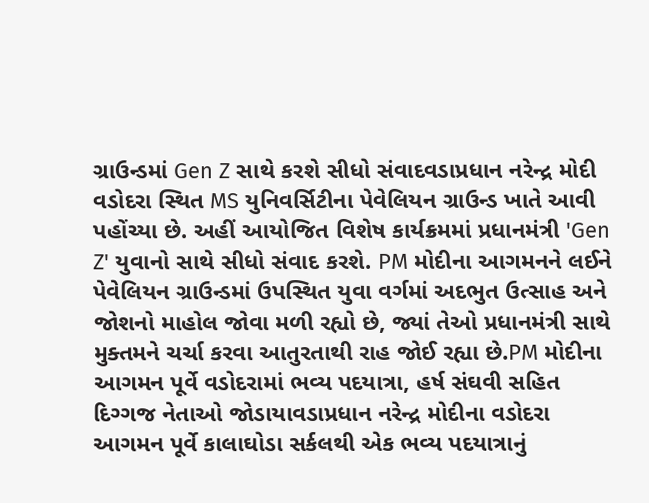ગ્રાઉન્ડમાં Gen Z સાથે કરશે સીધો સંવાદવડાપ્રધાન નરેન્દ્ર મોદી વડોદરા સ્થિત MS યુનિવર્સિટીના પેવેલિયન ગ્રાઉન્ડ ખાતે આવી પહોંચ્યા છે. અહીં આયોજિત વિશેષ કાર્યક્રમમાં પ્રધાનમંત્રી 'Gen Z' યુવાનો સાથે સીધો સંવાદ કરશે. PM મોદીના આગમનને લઈને પેવેલિયન ગ્રાઉન્ડમાં ઉપસ્થિત યુવા વર્ગમાં અદભુત ઉત્સાહ અને જોશનો માહોલ જોવા મળી રહ્યો છે, જ્યાં તેઓ પ્રધાનમંત્રી સાથે મુક્તમને ચર્ચા કરવા આતુરતાથી રાહ જોઈ રહ્યા છે.PM મોદીના આગમન પૂર્વે વડોદરામાં ભવ્ય પદયાત્રા, હર્ષ સંઘવી સહિત દિગ્ગજ નેતાઓ જોડાયાવડાપ્રધાન નરેન્દ્ર મોદીના વડોદરા આગમન પૂર્વે કાલાઘોડા સર્કલથી એક ભવ્ય પદયાત્રાનું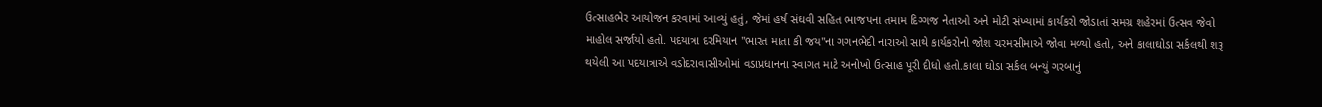ઉત્સાહભેર આયોજન કરવામાં આવ્યું હતું, જેમાં હર્ષ સંઘવી સહિત ભાજપના તમામ દિગ્ગજ નેતાઓ અને મોટી સંખ્યામાં કાર્યકરો જોડાતાં સમગ્ર શહેરમાં ઉત્સવ જેવો માહોલ સર્જાયો હતો. પદયાત્રા દરમિયાન "ભારત માતા કી જય"ના ગગનભેદી નારાઓ સાથે કાર્યકરોનો જોશ ચરમસીમાએ જોવા મળ્યો હતો, અને કાલાઘોડા સર્કલથી શરૂ થયેલી આ પદયાત્રાએ વડોદરાવાસીઓમાં વડાપ્રધાનના સ્વાગત માટે અનોખો ઉત્સાહ પૂરી દીધો હતો.કાલા ઘોડા સર્કલ બન્યું ગરબાનું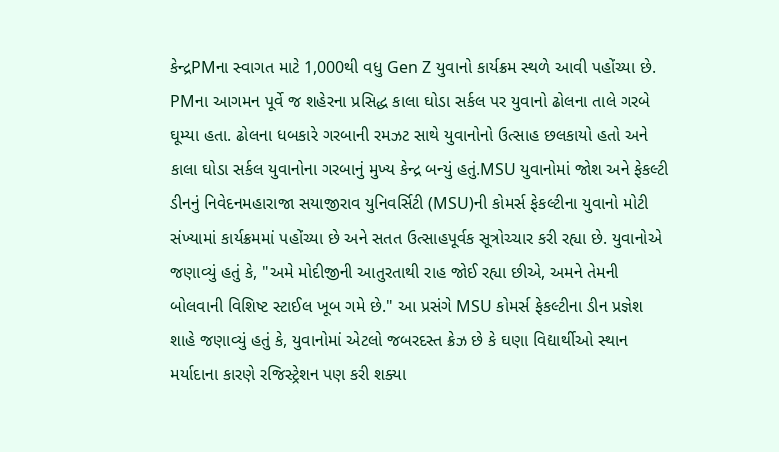કેન્દ્રPMના સ્વાગત માટે 1,000થી વધુ Gen Z યુવાનો કાર્યક્રમ સ્થળે આવી પહોંચ્યા છે. PMના આગમન પૂર્વે જ શહેરના પ્રસિદ્ધ કાલા ઘોડા સર્કલ પર યુવાનો ઢોલના તાલે ગરબે ઘૂમ્યા હતા. ઢોલના ધબકારે ગરબાની રમઝટ સાથે યુવાનોનો ઉત્સાહ છલકાયો હતો અને કાલા ઘોડા સર્કલ યુવાનોના ગરબાનું મુખ્ય કેન્દ્ર બન્યું હતું.MSU યુવાનોમાં જોશ અને ફેકલ્ટી ડીનનું નિવેદનમહારાજા સયાજીરાવ યુનિવર્સિટી (MSU)ની કોમર્સ ફેકલ્ટીના યુવાનો મોટી સંખ્યામાં કાર્યક્રમમાં પહોંચ્યા છે અને સતત ઉત્સાહપૂર્વક સૂત્રોચ્ચાર કરી રહ્યા છે. યુવાનોએ જણાવ્યું હતું કે, "અમે મોદીજીની આતુરતાથી રાહ જોઈ રહ્યા છીએ, અમને તેમની બોલવાની વિશિષ્ટ સ્ટાઈલ ખૂબ ગમે છે." આ પ્રસંગે MSU કોમર્સ ફેકલ્ટીના ડીન પ્રજ્ઞેશ શાહે જણાવ્યું હતું કે, યુવાનોમાં એટલો જબરદસ્ત ક્રેઝ છે કે ઘણા વિદ્યાર્થીઓ સ્થાન મર્યાદાના કારણે રજિસ્ટ્રેશન પણ કરી શક્યા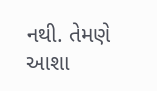નથી. તેમણે આશા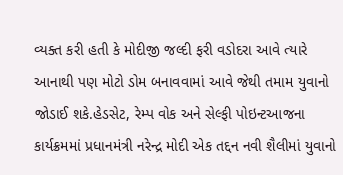વ્યક્ત કરી હતી કે મોદીજી જલ્દી ફરી વડોદરા આવે ત્યારે આનાથી પણ મોટો ડોમ બનાવવામાં આવે જેથી તમામ યુવાનો જોડાઈ શકે.હેડસેટ, રેમ્પ વોક અને સેલ્ફી પોઇન્ટઆજના કાર્યક્રમમાં પ્રધાનમંત્રી નરેન્દ્ર મોદી એક તદ્દન નવી શૈલીમાં યુવાનો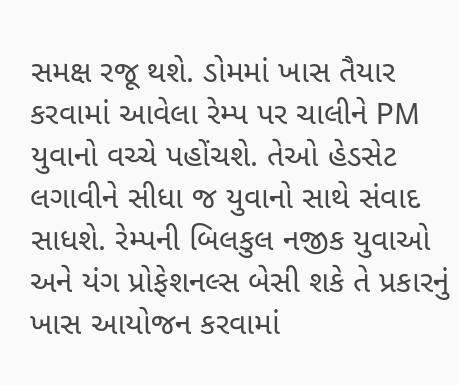સમક્ષ રજૂ થશે. ડોમમાં ખાસ તૈયાર કરવામાં આવેલા રેમ્પ પર ચાલીને PM યુવાનો વચ્ચે પહોંચશે. તેઓ હેડસેટ લગાવીને સીધા જ યુવાનો સાથે સંવાદ સાધશે. રેમ્પની બિલકુલ નજીક યુવાઓ અને યંગ પ્રોફેશનલ્સ બેસી શકે તે પ્રકારનું ખાસ આયોજન કરવામાં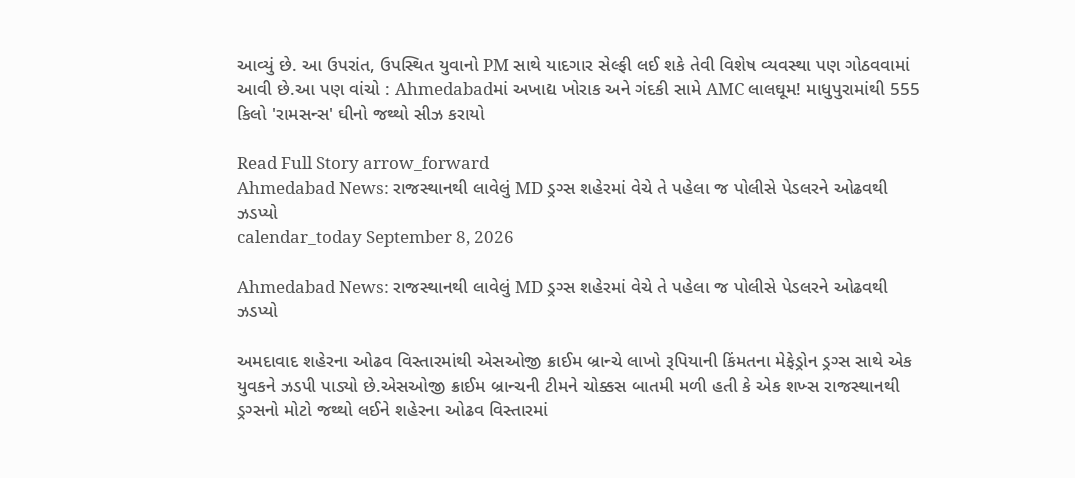આવ્યું છે. આ ઉપરાંત, ઉપસ્થિત યુવાનો PM સાથે યાદગાર સેલ્ફી લઈ શકે તેવી વિશેષ વ્યવસ્થા પણ ગોઠવવામાં આવી છે.આ પણ વાંચો : Ahmedabadમાં અખાદ્ય ખોરાક અને ગંદકી સામે AMC લાલઘૂમ! માધુપુરામાંથી 555 કિલો 'રામસન્સ' ઘીનો જથ્થો સીઝ કરાયો

Read Full Story arrow_forward
Ahmedabad News: રાજસ્થાનથી લાવેલું MD ડ્રગ્સ શહેરમાં વેચે તે પહેલા જ પોલીસે પેડલરને ઓઢવથી ઝડપ્યો
calendar_today September 8, 2026

Ahmedabad News: રાજસ્થાનથી લાવેલું MD ડ્રગ્સ શહેરમાં વેચે તે પહેલા જ પોલીસે પેડલરને ઓઢવથી ઝડપ્યો

અમદાવાદ શહેરના ઓઢવ વિસ્તારમાંથી એસઓજી ક્રાઈમ બ્રાન્ચે લાખો રૂપિયાની કિંમતના મેફેડ્રોન ડ્રગ્સ સાથે એક યુવકને ઝડપી પાડ્યો છે.એસઓજી ક્રાઈમ બ્રાન્ચની ટીમને ચોક્કસ બાતમી મળી હતી કે એક શખ્સ રાજસ્થાનથી ડ્રગ્સનો મોટો જથ્થો લઈને શહેરના ઓઢવ વિસ્તારમાં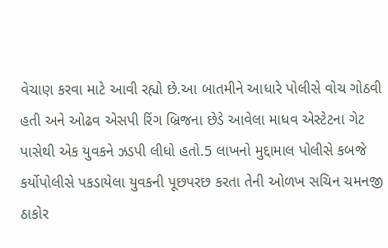વેચાણ કરવા માટે આવી રહ્યો છે.આ બાતમીને આધારે પોલીસે વોચ ગોઠવી હતી અને ઓઢવ એસપી રિંગ બ્રિજના છેડે આવેલા માધવ એસ્ટેટના ગેટ પાસેથી એક યુવકને ઝડપી લીધો હતો.5 લાખનો મુદ્દામાલ પોલીસે કબજે કર્યોપોલીસે પકડાયેલા યુવકની પૂછપરછ કરતા તેની ઓળખ સચિન ચમનજી ઠાકોર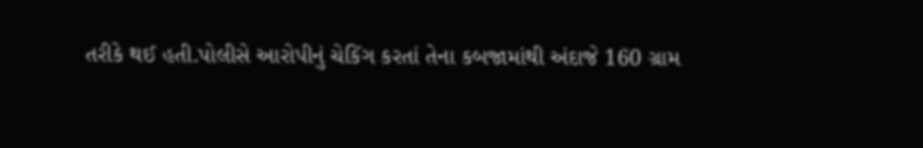તરીકે થઈ હતી.પોલીસે આરોપીનું ચેકિંગ કરતાં તેના કબજામાંથી અંદાજે 160 ગ્રામ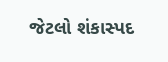જેટલો શંકાસ્પદ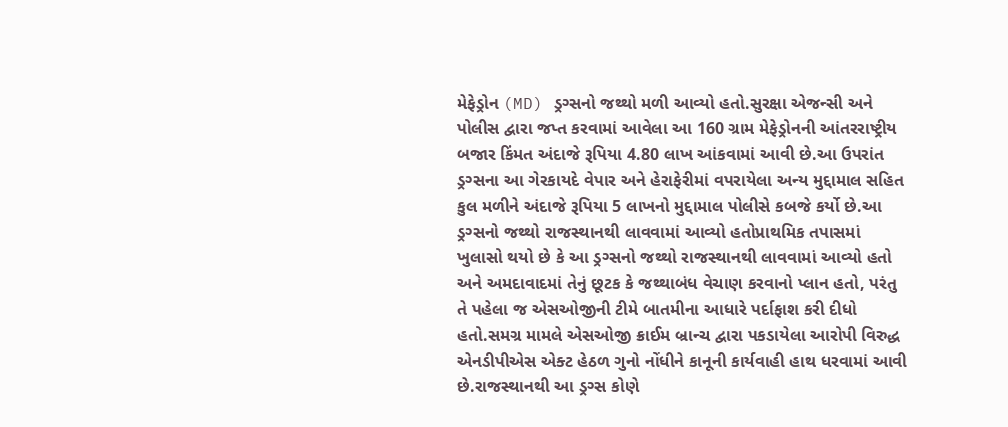મેફેડ્રોન (MD) ડ્રગ્સનો જથ્થો મળી આવ્યો હતો.સુરક્ષા એજન્સી અને પોલીસ દ્વારા જપ્ત કરવામાં આવેલા આ 160 ગ્રામ મેફેડ્રોનની આંતરરાષ્ટ્રીય બજાર કિંમત અંદાજે રૂપિયા 4.80 લાખ આંકવામાં આવી છે.આ ઉપરાંત ડ્રગ્સના આ ગેરકાયદે વેપાર અને હેરાફેરીમાં વપરાયેલા અન્ય મુદ્દામાલ સહિત કુલ મળીને અંદાજે રૂપિયા 5 લાખનો મુદ્દામાલ પોલીસે કબજે કર્યો છે.આ ડ્રગ્સનો જથ્થો રાજસ્થાનથી લાવવામાં આવ્યો હતોપ્રાથમિક તપાસમાં ખુલાસો થયો છે કે આ ડ્રગ્સનો જથ્થો રાજસ્થાનથી લાવવામાં આવ્યો હતો અને અમદાવાદમાં તેનું છૂટક કે જથ્થાબંધ વેચાણ કરવાનો પ્લાન હતો, પરંતુ તે પહેલા જ એસઓજીની ટીમે બાતમીના આધારે પર્દાફાશ કરી દીધો હતો.સમગ્ર મામલે એસઓજી ક્રાઈમ બ્રાન્ચ દ્વારા પકડાયેલા આરોપી વિરુદ્ધ એનડીપીએસ એક્ટ હેઠળ ગુનો નોંધીને કાનૂની કાર્યવાહી હાથ ધરવામાં આવી છે.રાજસ્થાનથી આ ડ્રગ્સ કોણે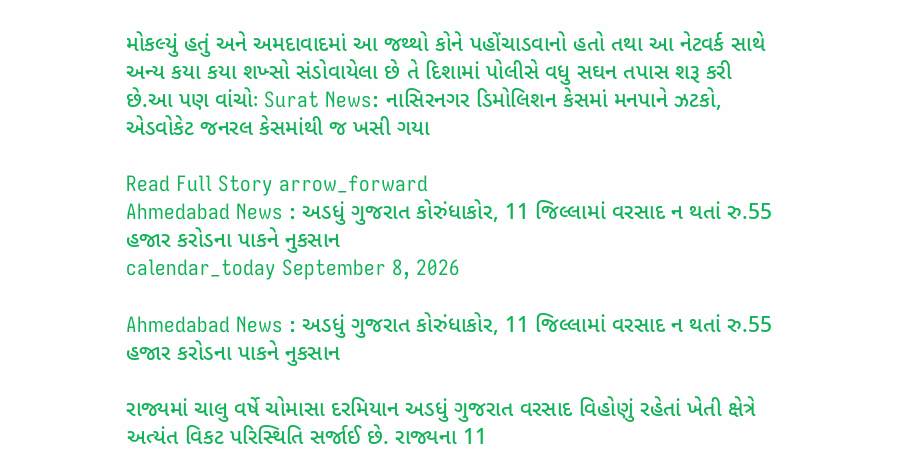મોકલ્યું હતું અને અમદાવાદમાં આ જથ્થો કોને પહોંચાડવાનો હતો તથા આ નેટવર્ક સાથે અન્ય કયા કયા શખ્સો સંડોવાયેલા છે તે દિશામાં પોલીસે વધુ સઘન તપાસ શરૂ કરી છે.આ પણ વાંચોઃ Surat News: નાસિરનગર ડિમોલિશન કેસમાં મનપાને ઝટકો, એડવોકેટ જનરલ કેસમાંથી જ ખસી ગયા

Read Full Story arrow_forward
Ahmedabad News : અડધું ગુજરાત કોરુંધાકોર, 11 જિલ્લામાં વરસાદ ન થતાં રુ.55 હજાર કરોડના પાકને નુકસાન
calendar_today September 8, 2026

Ahmedabad News : અડધું ગુજરાત કોરુંધાકોર, 11 જિલ્લામાં વરસાદ ન થતાં રુ.55 હજાર કરોડના પાકને નુકસાન

રાજ્યમાં ચાલુ વર્ષે ચોમાસા દરમિયાન અડધું ગુજરાત વરસાદ વિહોણું રહેતાં ખેતી ક્ષેત્રે અત્યંત વિકટ પરિસ્થિતિ સર્જાઈ છે. રાજ્યના 11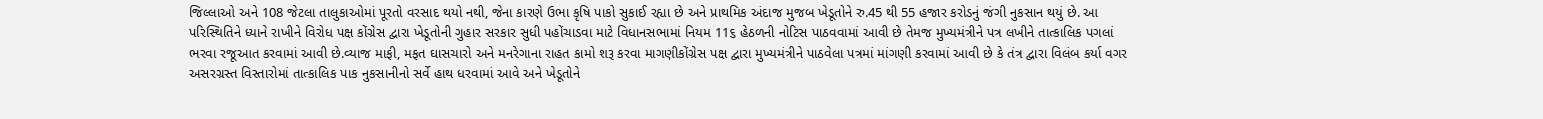જિલ્લાઓ અને 108 જેટલા તાલુકાઓમાં પૂરતો વરસાદ થયો નથી, જેના કારણે ઉભા કૃષિ પાકો સુકાઈ રહ્યા છે અને પ્રાથમિક અંદાજ મુજબ ખેડૂતોને રુ.45 થી 55 હજાર કરોડનું જંગી નુકસાન થયું છે. આ પરિસ્થિતિને ધ્યાને રાખીને વિરોધ પક્ષ કોંગ્રેસ દ્વારા ખેડૂતોની ગુહાર સરકાર સુધી પહોંચાડવા માટે વિધાનસભામાં નિયમ 11૬ હેઠળની નોટિસ પાઠવવામાં આવી છે તેમજ મુખ્યમંત્રીને પત્ર લખીને તાત્કાલિક પગલાં ભરવા રજૂઆત કરવામાં આવી છે.વ્યાજ માફી, મફત ઘાસચારો અને મનરેગાના રાહત કામો શરૂ કરવા માગણીકોંગ્રેસ પક્ષ દ્વારા મુખ્યમંત્રીને પાઠવેલા પત્રમાં માંગણી કરવામાં આવી છે કે તંત્ર દ્વારા વિલંબ કર્યા વગર અસરગ્રસ્ત વિસ્તારોમાં તાત્કાલિક પાક નુકસાનીનો સર્વે હાથ ધરવામાં આવે અને ખેડૂતોને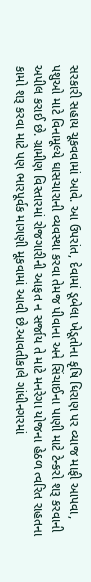સરકારી સહાય ચૂકવવામાં આવે. આ ઉપરાંત, દેવામાં ડૂબેલા ખેડૂતોના કૃષિ ધિરાણ પર વ્યાજ માફી આપવા, પશુઓ માટે વિનામૂલ્યે ઘાસચારાની વ્યવસ્થા કરવા તેમજ પીવાના અને સિંચાઈના પાણી માટે ટેન્કરો શરૂ કરવાની અપીલ કરાઈ છે. ગ્રામીણ વિસ્તારમાં રોજગારીની આફત ન સર્જાય તે માટે મનરેગા યોજના હેઠળ ત્વરિત રાહતના કામો શરૂ કરવા માટે પણ ભારપૂર્વક માગણી મૂકવામાં આવી છે.આવતીકાલે ગાંધીનગરમાં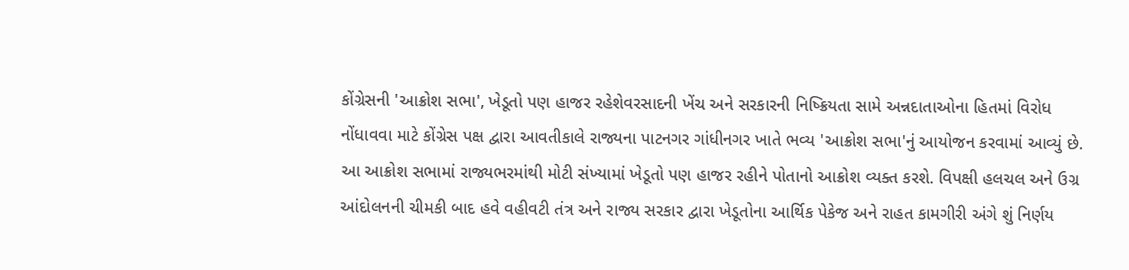કોંગ્રેસની 'આક્રોશ સભા', ખેડૂતો પણ હાજર રહેશેવરસાદની ખેંચ અને સરકારની નિષ્ક્રિયતા સામે અન્નદાતાઓના હિતમાં વિરોધ નોંધાવવા માટે કોંગ્રેસ પક્ષ દ્વારા આવતીકાલે રાજ્યના પાટનગર ગાંધીનગર ખાતે ભવ્ય 'આક્રોશ સભા'નું આયોજન કરવામાં આવ્યું છે. આ આક્રોશ સભામાં રાજ્યભરમાંથી મોટી સંખ્યામાં ખેડૂતો પણ હાજર રહીને પોતાનો આક્રોશ વ્યક્ત કરશે. વિપક્ષી હલચલ અને ઉગ્ર આંદોલનની ચીમકી બાદ હવે વહીવટી તંત્ર અને રાજ્ય સરકાર દ્વારા ખેડૂતોના આર્થિક પેકેજ અને રાહત કામગીરી અંગે શું નિર્ણય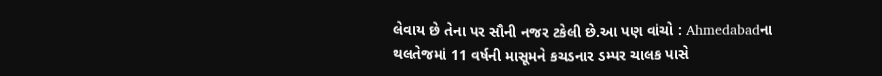લેવાય છે તેના પર સૌની નજર ટકેલી છે.આ પણ વાંચો : Ahmedabadના થલતેજમાં 11 વર્ષની માસૂમને કચડનાર ડમ્પર ચાલક પાસે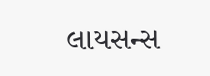લાયસન્સ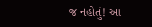જ નહોતું! આ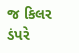જ કિલર ડંપરે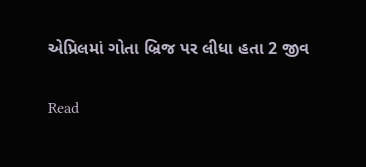એપ્રિલમાં ગોતા બ્રિજ પર લીધા હતા 2 જીવ

Read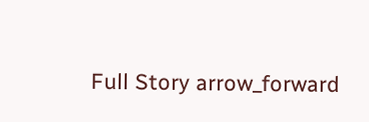Full Story arrow_forward